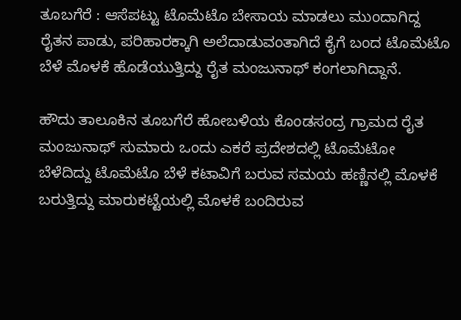ತೂಬಗೆರೆ : ಆಸೆಪಟ್ಟು ಟೊಮೆಟೊ ಬೇಸಾಯ ಮಾಡಲು ಮುಂದಾಗಿದ್ದ ರೈತನ ಪಾಡು, ಪರಿಹಾರಕ್ಕಾಗಿ ಅಲೆದಾಡುವಂತಾಗಿದೆ ಕೈಗೆ ಬಂದ ಟೊಮೆಟೊ ಬೆಳೆ ಮೊಳಕೆ ಹೊಡೆಯುತ್ತಿದ್ದು ರೈತ ಮಂಜುನಾಥ್ ಕಂಗಲಾಗಿದ್ದಾನೆ.

ಹೌದು ತಾಲೂಕಿನ ತೂಬಗೆರೆ ಹೋಬಳಿಯ ಕೊಂಡಸಂದ್ರ ಗ್ರಾಮದ ರೈತ ಮಂಜುನಾಥ್ ಸುಮಾರು ಒಂದು ಎಕರೆ ಪ್ರದೇಶದಲ್ಲಿ ಟೊಮೆಟೋ ಬೆಳೆದಿದ್ದು ಟೊಮೆಟೊ ಬೆಳೆ ಕಟಾವಿಗೆ ಬರುವ ಸಮಯ ಹಣ್ಣಿನಲ್ಲಿ ಮೊಳಕೆ ಬರುತ್ತಿದ್ದು ಮಾರುಕಟ್ಟೆಯಲ್ಲಿ ಮೊಳಕೆ ಬಂದಿರುವ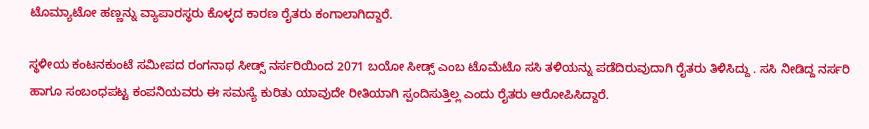ಟೊಮ್ಯಾಟೋ ಹಣ್ಣನ್ನು ವ್ಯಾಪಾರಸ್ಥರು ಕೊಳ್ಳದ ಕಾರಣ ರೈತರು ಕಂಗಾಲಾಗಿದ್ದಾರೆ.

ಸ್ಥಳೀಯ ಕಂಟನಕುಂಟೆ ಸಮೀಪದ ರಂಗನಾಥ ಸೀಡ್ಸ್ ನರ್ಸರಿಯಿಂದ 2071 ಬಯೋ ಸೀಡ್ಸ್ ಎಂಬ ಟೊಮೆಟೊ ಸಸಿ ತಳಿಯನ್ನು ಪಡೆದಿರುವುದಾಗಿ ರೈತರು ತಿಳಿಸಿದ್ದು . ಸಸಿ ನೀಡಿದ್ದ ನರ್ಸರಿ ಹಾಗೂ ಸಂಬಂಧಪಟ್ಟ ಕಂಪನಿಯವರು ಈ ಸಮಸ್ಯೆ ಕುರಿತು ಯಾವುದೇ ರೀತಿಯಾಗಿ ಸ್ಪಂದಿಸುತ್ತಿಲ್ಲ ಎಂದು ರೈತರು ಆರೋಪಿಸಿದ್ದಾರೆ.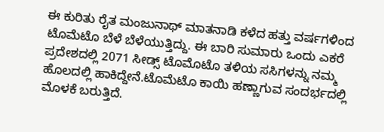ಈ ಕುರಿತು ರೈತ ಮಂಜುನಾಥ್ ಮಾತನಾಡಿ ಕಳೆದ ಹತ್ತು ವರ್ಷಗಳಿಂದ ಟೊಮೆಟೊ ಬೆಳೆ ಬೆಳೆಯುತ್ತಿದ್ದು. ಈ ಬಾರಿ ಸುಮಾರು ಒಂದು ಎಕರೆ ಪ್ರದೇಶದಲ್ಲಿ 2071 ಸೀಡ್ಸ್ ಟೊಮೊಟೊ ತಳಿಯ ಸಸಿಗಳನ್ನು ನಮ್ಮ ಹೊಲದಲ್ಲಿ ಹಾಕಿದ್ದೇನೆ.ಟೊಮೆಟೊ ಕಾಯಿ ಹಣ್ಣಾಗುವ ಸಂದರ್ಭದಲ್ಲಿ ಮೊಳಕೆ ಬರುತ್ತಿದೆ.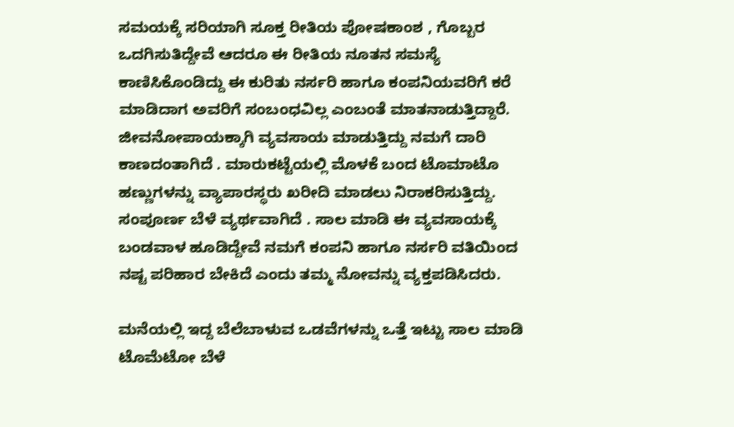ಸಮಯಕ್ಕೆ ಸರಿಯಾಗಿ ಸೂಕ್ತ ರೀತಿಯ ಪೋಷಕಾಂಶ , ಗೊಬ್ಬರ ಒದಗಿಸುತಿದ್ದೇವೆ ಆದರೂ ಈ ರೀತಿಯ ನೂತನ ಸಮಸ್ಯೆ ಕಾಣಿಸಿಕೊಂಡಿದ್ದು ಈ ಕುರಿತು ನರ್ಸರಿ ಹಾಗೂ ಕಂಪನಿಯವರಿಗೆ ಕರೆ ಮಾಡಿದಾಗ ಅವರಿಗೆ ಸಂಬಂಧವಿಲ್ಲ ಎಂಬಂತೆ ಮಾತನಾಡುತ್ತಿದ್ದಾರೆ. ಜೀವನೋಪಾಯಕ್ಕಾಗಿ ವ್ಯವಸಾಯ ಮಾಡುತ್ತಿದ್ದು ನಮಗೆ ದಾರಿ ಕಾಣದಂತಾಗಿದೆ . ಮಾರುಕಟ್ಟೆಯಲ್ಲಿ ಮೊಳಕೆ ಬಂದ ಟೊಮಾಟೊ ಹಣ್ಣುಗಳನ್ನು ವ್ಯಾಪಾರಸ್ಥರು ಖರೀದಿ ಮಾಡಲು ನಿರಾಕರಿಸುತ್ತಿದ್ದು. ಸಂಪೂರ್ಣ ಬೆಳೆ ವ್ಯರ್ಥವಾಗಿದೆ . ಸಾಲ ಮಾಡಿ ಈ ವ್ಯವಸಾಯಕ್ಕೆ ಬಂಡವಾಳ ಹೂಡಿದ್ದೇವೆ ನಮಗೆ ಕಂಪನಿ ಹಾಗೂ ನರ್ಸರಿ ವತಿಯಿಂದ ನಷ್ಟ ಪರಿಹಾರ ಬೇಕಿದೆ ಎಂದು ತಮ್ಮ ನೋವನ್ನು ವ್ಯಕ್ತಪಡಿಸಿದರು.

ಮನೆಯಲ್ಲಿ ಇದ್ದ ಬೆಲೆಬಾಳುವ ಒಡವೆಗಳನ್ನು ಒತ್ತೆ ಇಟ್ಟು ಸಾಲ ಮಾಡಿ ಟೊಮೆಟೋ ಬೆಳೆ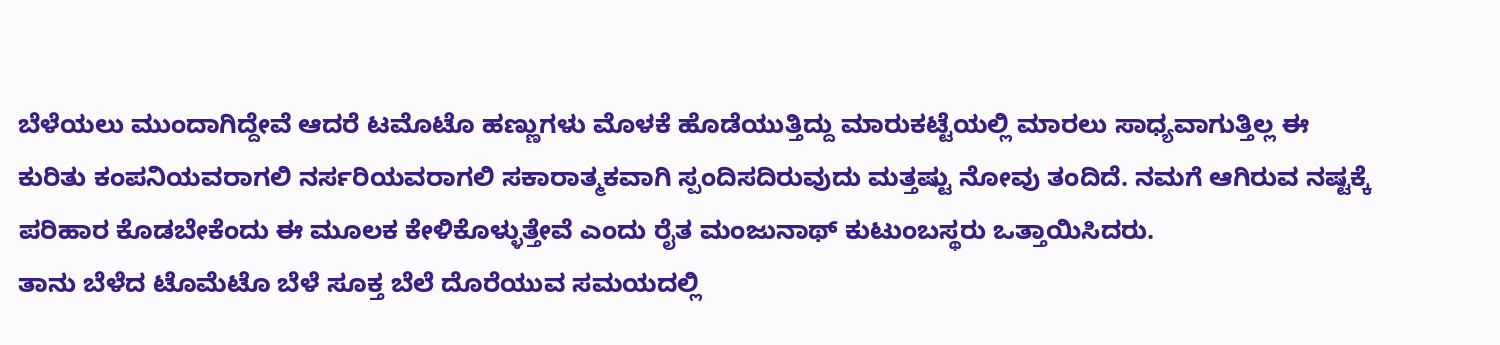ಬೆಳೆಯಲು ಮುಂದಾಗಿದ್ದೇವೆ ಆದರೆ ಟಮೊಟೊ ಹಣ್ಣುಗಳು ಮೊಳಕೆ ಹೊಡೆಯುತ್ತಿದ್ದು ಮಾರುಕಟ್ಟೆಯಲ್ಲಿ ಮಾರಲು ಸಾಧ್ಯವಾಗುತ್ತಿಲ್ಲ ಈ ಕುರಿತು ಕಂಪನಿಯವರಾಗಲಿ ನರ್ಸರಿಯವರಾಗಲಿ ಸಕಾರಾತ್ಮಕವಾಗಿ ಸ್ಪಂದಿಸದಿರುವುದು ಮತ್ತಷ್ಟು ನೋವು ತಂದಿದೆ. ನಮಗೆ ಆಗಿರುವ ನಷ್ಟಕ್ಕೆ ಪರಿಹಾರ ಕೊಡಬೇಕೆಂದು ಈ ಮೂಲಕ ಕೇಳಿಕೊಳ್ಳುತ್ತೇವೆ ಎಂದು ರೈತ ಮಂಜುನಾಥ್ ಕುಟುಂಬಸ್ಥರು ಒತ್ತಾಯಿಸಿದರು.
ತಾನು ಬೆಳೆದ ಟೊಮೆಟೊ ಬೆಳೆ ಸೂಕ್ತ ಬೆಲೆ ದೊರೆಯುವ ಸಮಯದಲ್ಲಿ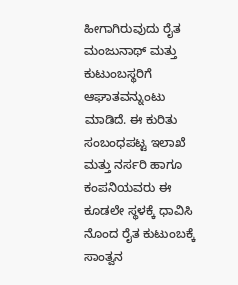ಹೀಗಾಗಿರುವುದು ರೈತ ಮಂಜುನಾಥ್ ಮತ್ತು ಕುಟುಂಬಸ್ಥರಿಗೆ ಆಘಾತವನ್ನುಂಟು ಮಾಡಿದೆ. ಈ ಕುರಿತು ಸಂಬಂಧಪಟ್ಟ ಇಲಾಖೆ ಮತ್ತು ನರ್ಸರಿ ಹಾಗೂ ಕಂಪನಿಯವರು ಈ ಕೂಡಲೇ ಸ್ಥಳಕ್ಕೆ ಧಾವಿಸಿ ನೊಂದ ರೈತ ಕುಟುಂಬಕ್ಕೆ ಸಾಂತ್ವನ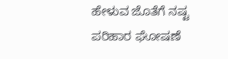ಹೇಳುವ ಜೊತೆಗೆ ನಷ್ಟ ಪರಿಹಾರ ಘೋಷಣೆ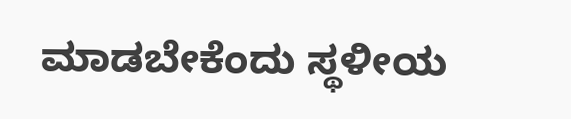ಮಾಡಬೇಕೆಂದು ಸ್ಥಳೀಯ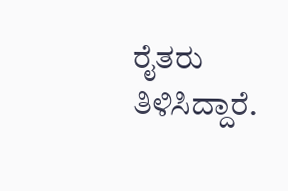ರೈತರು ತಿಳಿಸಿದ್ದಾರೆ.